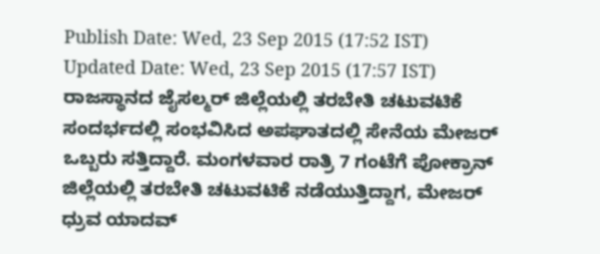Publish Date: Wed, 23 Sep 2015 (17:52 IST)
Updated Date: Wed, 23 Sep 2015 (17:57 IST)
ರಾಜಸ್ಥಾನದ ಜೈಸಲ್ಮರ್ ಜಿಲ್ಲೆಯಲ್ಲಿ ತರಬೇತಿ ಚಟುವಟಿಕೆ ಸಂದರ್ಭದಲ್ಲಿ ಸಂಭವಿಸಿದ ಅಪಘಾತದಲ್ಲಿ ಸೇನೆಯ ಮೇಜರ್ ಒಬ್ಬರು ಸತ್ತಿದ್ದಾರೆ. ಮಂಗಳವಾರ ರಾತ್ರಿ 7 ಗಂಟೆಗೆ ಪೋಕ್ರಾನ್ ಜಿಲ್ಲೆಯಲ್ಲಿ ತರಬೇತಿ ಚಟುವಟಿಕೆ ನಡೆಯುತ್ತಿದ್ದಾಗ, ಮೇಜರ್ ಧ್ರುವ ಯಾದವ್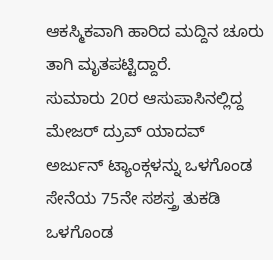ಆಕಸ್ಮಿಕವಾಗಿ ಹಾರಿದ ಮದ್ದಿನ ಚೂರು ತಾಗಿ ಮೃತಪಟ್ಟಿದ್ದಾರೆ.
ಸುಮಾರು 20ರ ಆಸುಪಾಸಿನಲ್ಲಿದ್ದ ಮೇಜರ್ ದ್ರುವ್ ಯಾದವ್ ಅರ್ಜುನ್ ಟ್ಯಾಂಕ್ಗಳನ್ನು ಒಳಗೊಂಡ ಸೇನೆಯ 75ನೇ ಸಶಸ್ತ್ರ ತುಕಡಿ ಒಳಗೊಂಡ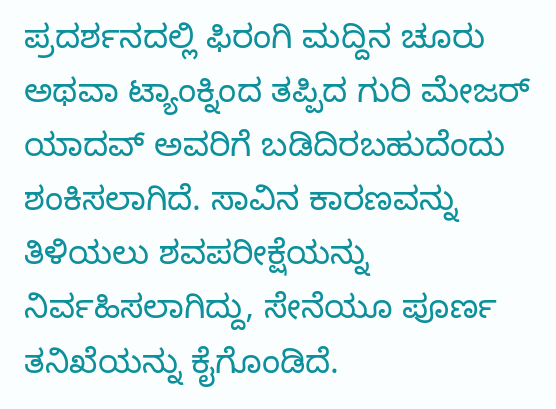ಪ್ರದರ್ಶನದಲ್ಲಿ ಫಿರಂಗಿ ಮದ್ದಿನ ಚೂರು ಅಥವಾ ಟ್ಯಾಂಕ್ನಿಂದ ತಪ್ಪಿದ ಗುರಿ ಮೇಜರ್ ಯಾದವ್ ಅವರಿಗೆ ಬಡಿದಿರಬಹುದೆಂದು ಶಂಕಿಸಲಾಗಿದೆ. ಸಾವಿನ ಕಾರಣವನ್ನು ತಿಳಿಯಲು ಶವಪರೀಕ್ಷೆಯನ್ನು ನಿರ್ವಹಿಸಲಾಗಿದ್ದು, ಸೇನೆಯೂ ಪೂರ್ಣ ತನಿಖೆಯನ್ನು ಕೈಗೊಂಡಿದೆ.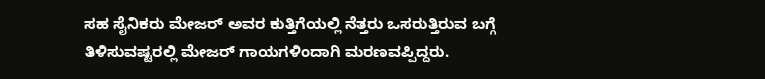ಸಹ ಸೈನಿಕರು ಮೇಜರ್ ಅವರ ಕುತ್ತಿಗೆಯಲ್ಲಿ ನೆತ್ತರು ಒಸರುತ್ತಿರುವ ಬಗ್ಗೆ ತಿಳಿಸುವಷ್ಟರಲ್ಲಿ ಮೇಜರ್ ಗಾಯಗಳಿಂದಾಗಿ ಮರಣವಪ್ಪಿದ್ದರು.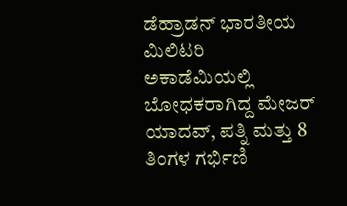ಡೆಹ್ರಾಡನ್ ಭಾರತೀಯ ಮಿಲಿಟರಿ ಅಕಾಡೆಮಿಯಲ್ಲಿ ಬೋಧಕರಾಗಿದ್ದ ಮೇಜರ್ ಯಾದವ್, ಪತ್ನಿ ಮತ್ತು 8 ತಿಂಗಳ ಗರ್ಭಿಣಿ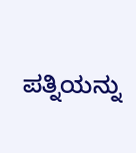ಪತ್ನಿಯನ್ನು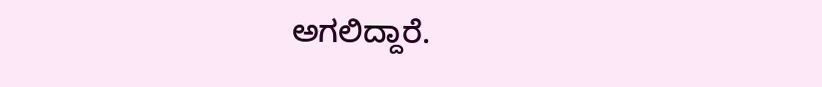ಅಗಲಿದ್ದಾರೆ.